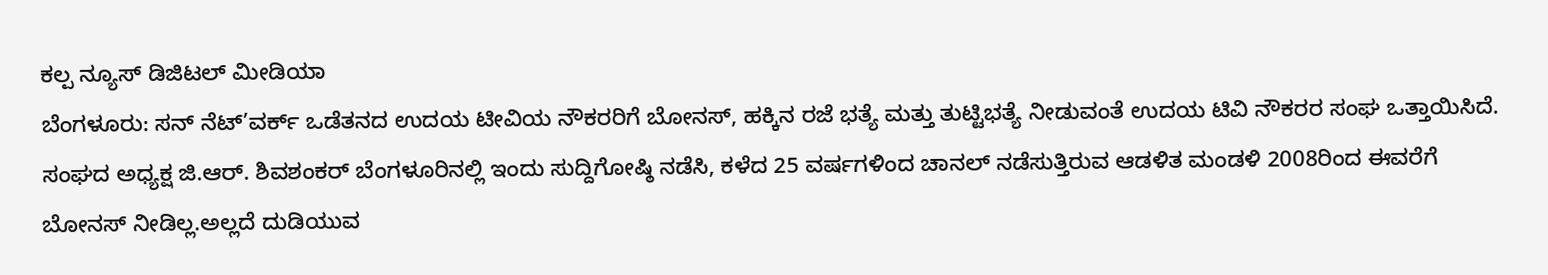ಕಲ್ಪ ನ್ಯೂಸ್ ಡಿಜಿಟಲ್ ಮೀಡಿಯಾ
ಬೆಂಗಳೂರು: ಸನ್ ನೆಟ್’ವರ್ಕ್ ಒಡೆತನದ ಉದಯ ಟೀವಿಯ ನೌಕರರಿಗೆ ಬೋನಸ್, ಹಕ್ಕಿನ ರಜೆ ಭತ್ಯೆ ಮತ್ತು ತುಟ್ಟಿಭತ್ಯೆ ನೀಡುವಂತೆ ಉದಯ ಟಿವಿ ನೌಕರರ ಸಂಘ ಒತ್ತಾಯಿಸಿದೆ.
ಸಂಘದ ಅಧ್ಯಕ್ಷ ಜಿ.ಆರ್. ಶಿವಶಂಕರ್ ಬೆಂಗಳೂರಿನಲ್ಲಿ ಇಂದು ಸುದ್ದಿಗೋಷ್ಠಿ ನಡೆಸಿ, ಕಳೆದ 25 ವರ್ಷಗಳಿಂದ ಚಾನಲ್ ನಡೆಸುತ್ತಿರುವ ಆಡಳಿತ ಮಂಡಳಿ 2008ರಿಂದ ಈವರೆಗೆ ಬೋನಸ್ ನೀಡಿಲ್ಲ.ಅಲ್ಲದೆ ದುಡಿಯುವ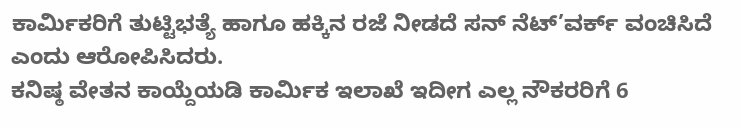ಕಾರ್ಮಿಕರಿಗೆ ತುಟ್ಟಿಭತ್ಯೆ ಹಾಗೂ ಹಕ್ಕಿನ ರಜೆ ನೀಡದೆ ಸನ್ ನೆಟ್’ವರ್ಕ್ ವಂಚಿಸಿದೆ ಎಂದು ಆರೋಪಿಸಿದರು.
ಕನಿಷ್ಠ ವೇತನ ಕಾಯ್ದೆಯಡಿ ಕಾರ್ಮಿಕ ಇಲಾಖೆ ಇದೀಗ ಎಲ್ಲ ನೌಕರರಿಗೆ 6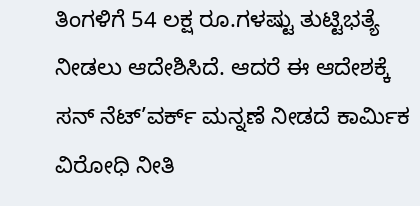ತಿಂಗಳಿಗೆ 54 ಲಕ್ಷ ರೂ.ಗಳಷ್ಟು ತುಟ್ಟಿಭತ್ಯೆ ನೀಡಲು ಆದೇಶಿಸಿದೆ. ಆದರೆ ಈ ಆದೇಶಕ್ಕೆ ಸನ್ ನೆಟ್’ವರ್ಕ್ ಮನ್ನಣೆ ನೀಡದೆ ಕಾರ್ಮಿಕ ವಿರೋಧಿ ನೀತಿ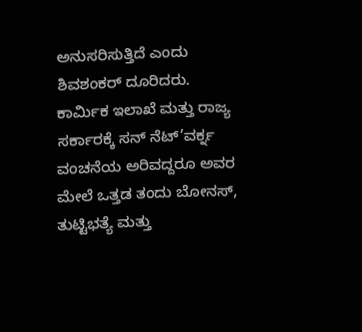ಅನುಸರಿಸುತ್ತಿದೆ ಎಂದು ಶಿವಶಂಕರ್ ದೂರಿದರು.
ಕಾರ್ಮಿಕ ಇಲಾಖೆ ಮತ್ತು ರಾಜ್ಯ ಸರ್ಕಾರಕ್ಕೆ ಸನ್ ನೆಟ್’ವರ್ಕ್ನ ವಂಚನೆಯ ಅರಿವದ್ದರೂ ಅವರ ಮೇಲೆ ಒತ್ತಡ ತಂದು ಬೋನಸ್, ತುಟ್ಟಿಭತ್ಯೆ ಮತ್ತು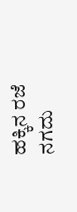ಹಕ್ಕಿನ ರಜೆ ನಗದು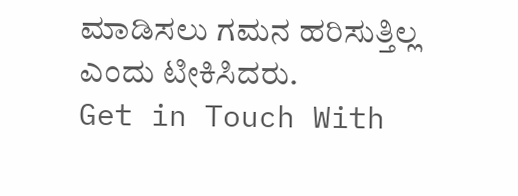ಮಾಡಿಸಲು ಗಮನ ಹರಿಸುತ್ತಿಲ್ಲ ಎಂದು ಟೀಕಿಸಿದರು.
Get in Touch With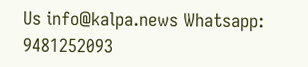Us info@kalpa.news Whatsapp: 9481252093